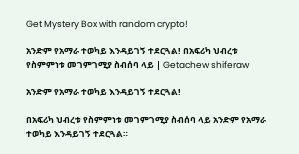Get Mystery Box with random crypto!

አንድም የአማራ ተወካይ እንዳይገኝ ተደርጓል! በአፍሪካ ህብረቱ የስምምነቱ መገምገሚያ ስብሰባ ላይ | Getachew shiferaw

አንድም የአማራ ተወካይ እንዳይገኝ ተደርጓል!

በአፍሪካ ህብረቱ የስምምነቱ መገምገሚያ ስብሰባ ላይ አንድም የአማራ ተወካይ እንዳይገኝ ተደርጓል።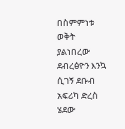በስምምነቱ ወቅት ያልነበረው ደብረፅዮን እንኳ ሲገኝ ደቡብ አፍሪካ ድረስ ሄደው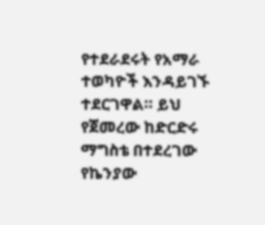የተደራደሩት የአማራ ተወካዮች እንዳይገኙ ተደርገዋል። ይህ የጀመረው ከድርድሩ ማግስቴ በተደረገው የኬንያው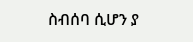ስብሰባ ሲሆን ያ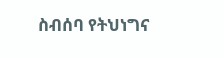ስብሰባ የትህነግና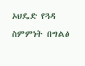ኦህዴድ የጓዳ ስምምነት በግልፅ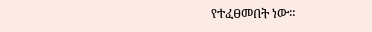የተፈፀመበት ነው።